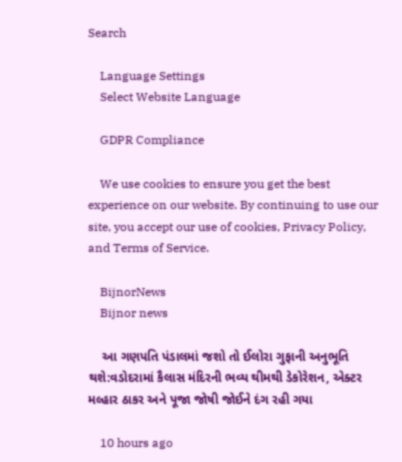Search

    Language Settings
    Select Website Language

    GDPR Compliance

    We use cookies to ensure you get the best experience on our website. By continuing to use our site, you accept our use of cookies, Privacy Policy, and Terms of Service.

    BijnorNews
    Bijnor news

    આ ગણપતિ પંડાલમાં જશો તો ઈલોરા ગુફાની અનુભૂતિ થશે:વડોદરામાં કૈલાસ મંદિરની ભવ્ય થીમથી ડેકોરેશન, એક્ટર મલ્હાર ઠાકર અને પૂજા જોષી જોઈને દંગ રહી ગયા

    10 hours ago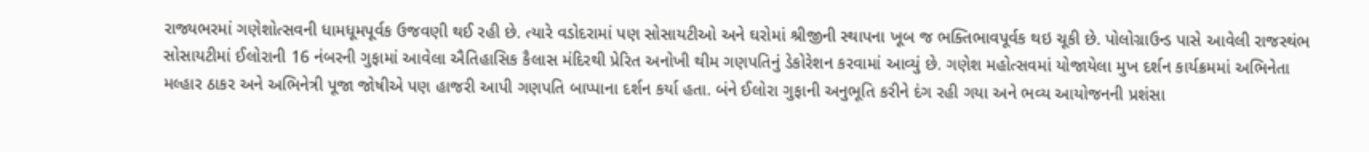રાજ્યભરમાં ગણેશોત્સવની ધામધૂમપૂર્વક ઉજવણી થઈ રહી છે. ત્યારે વડોદરામાં પણ સોસાયટીઓ અને ઘરોમાં શ્રીજીની સ્થાપના ખૂબ જ ભક્તિભાવપૂર્વક થઇ ચૂકી છે. પોલોગ્રાઉન્ડ પાસે આવેલી રાજસ્થંભ સોસાયટીમાં ઈલોરાની 16 નંબરની ગુફામાં આવેલા ઐતિહાસિક કૈલાસ મંદિરથી પ્રેરિત અનોખી થીમ ગણપતિનું ડેકોરેશન કરવામાં આવ્યું છે. ગણેશ મહોત્સવમાં યોજાયેલા મુખ દર્શન કાર્યક્રમમાં અભિનેતા મલ્હાર ઠાકર અને અભિનેત્રી પૂજા જોષીએ પણ હાજરી આપી ગણપતિ બાપ્પાના દર્શન કર્યા હતા. બંને ઈલોરા ગુફાની અનુભૂતિ કરીને દંગ રહી ગયા અને ભવ્ય આયોજનની પ્રશંસા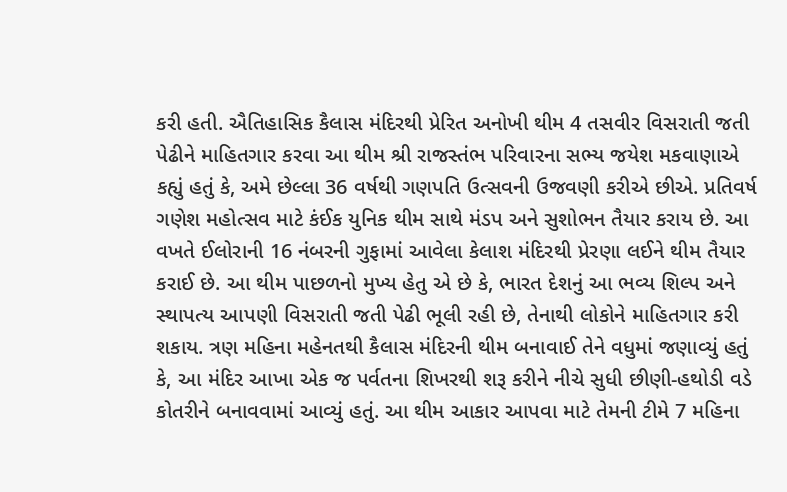કરી હતી. ઐતિહાસિક કૈલાસ મંદિરથી પ્રેરિત અનોખી થીમ 4 તસવીર વિસરાતી જતી પેઢીને માહિતગાર કરવા આ થીમ શ્રી રાજસ્તંભ પરિવારના સભ્ય જયેશ મકવાણાએ કહ્યું હતું કે, અમે છેલ્લા 36 વર્ષથી ગણપતિ ઉત્સવની ઉજવણી કરીએ છીએ. પ્રતિવર્ષ ગણેશ મહોત્સવ માટે કંઈક યુનિક થીમ સાથે મંડપ અને સુશોભન તૈયાર કરાય છે. આ વખતે ઈલોરાની 16 નંબરની ગુફામાં આવેલા કેલાશ મંદિરથી પ્રેરણા લઈને થીમ તૈયાર કરાઈ છે. આ થીમ પાછળનો મુખ્ય હેતુ એ છે કે, ભારત દેશનું આ ભવ્ય શિલ્પ અને સ્થાપત્ય આપણી વિસરાતી જતી પેઢી ભૂલી રહી છે, તેનાથી લોકોને માહિતગાર કરી શકાય. ત્રણ મહિના મહેનતથી કૈલાસ મંદિરની થીમ બનાવાઈ તેને વધુમાં જણાવ્યું હતું કે, આ મંદિર આખા એક જ પર્વતના શિખરથી શરૂ કરીને નીચે સુધી છીણી-હથોડી વડે કોતરીને બનાવવામાં આવ્યું હતું. આ થીમ આકાર આપવા માટે તેમની ટીમે 7 મહિના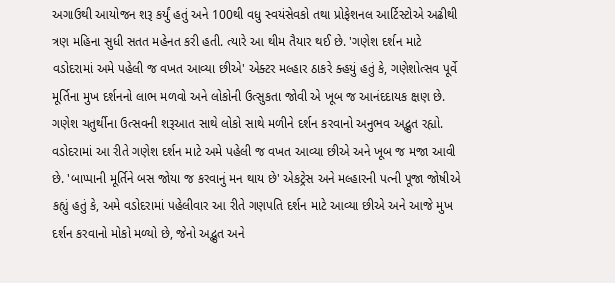અગાઉથી આયોજન શરૂ કર્યું હતું અને 100થી વધુ સ્વયંસેવકો તથા પ્રોફેશનલ આર્ટિસ્ટોએ અઢીથી ત્રણ મહિના સુધી સતત મહેનત કરી હતી. ત્યારે આ થીમ તૈયાર થઈ છે. 'ગણેશ દર્શન માટે વડોદરામાં અમે પહેલી જ વખત આવ્યા છીએ' એક્ટર મલ્હાર ઠાકરે ક્હયું હતું કે, ગણેશોત્સવ પૂર્વે મૂર્તિના મુખ દર્શનનો લાભ મળવો અને લોકોની ઉત્સુકતા જોવી એ ખૂબ જ આનંદદાયક ક્ષણ છે. ગણેશ ચતુર્થીના ઉત્સવની શરૂઆત સાથે લોકો સાથે મળીને દર્શન કરવાનો અનુભવ અદ્ભુત રહ્યો. વડોદરામાં આ રીતે ગણેશ દર્શન માટે અમે પહેલી જ વખત આવ્યા છીએ અને ખૂબ જ મજા આવી છે. 'બાપ્પાની મૂર્તિને બસ જોયા જ કરવાનું મન થાય છે' એકટ્રેસ અને મલ્હારની પત્ની પૂજા જોષીએ કહ્યું હતું કે, અમે વડોદરામાં પહેલીવાર આ રીતે ગણપતિ દર્શન માટે આવ્યા છીએ અને આજે મુખ દર્શન કરવાનો મોકો મળ્યો છે, જેનો અદ્ભુત અને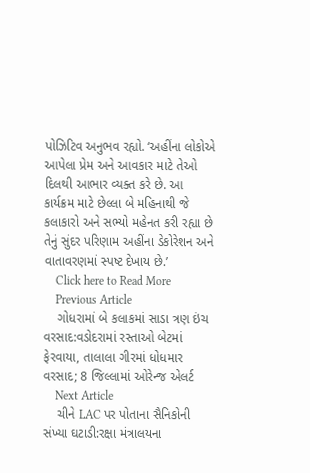પોઝિટિવ અનુભવ રહ્યો. ‘અહીંના લોકોએ આપેલા પ્રેમ અને આવકાર માટે તેઓ દિલથી આભાર વ્યક્ત કરે છે. આ કાર્યક્રમ માટે છેલ્લા બે મહિનાથી જે કલાકારો અને સભ્યો મહેનત કરી રહ્યા છે તેનું સુંદર પરિણામ અહીંના ડેકોરેશન અને વાતાવરણમાં સ્પષ્ટ દેખાય છે.’
    Click here to Read More
    Previous Article
    ગોધરામાં બે કલાકમાં સાડા ત્રણ ઇંચ વરસાદ:વડોદરામાં રસ્તાઓ બેટમાં ફેરવાયા, તાલાલા ગીરમાં ધોધમાર વરસાદ; 8 જિલ્લામાં ઓરેન્જ એલર્ટ
    Next Article
    ચીને LAC પર પોતાના સૈનિકોની સંખ્યા ઘટાડી:રક્ષા મંત્રાલયના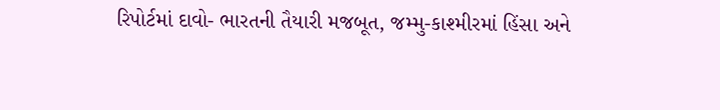રિપોર્ટમાં દાવો- ભારતની તૈયારી મજબૂત, જમ્મુ-કાશ્મીરમાં હિંસા અને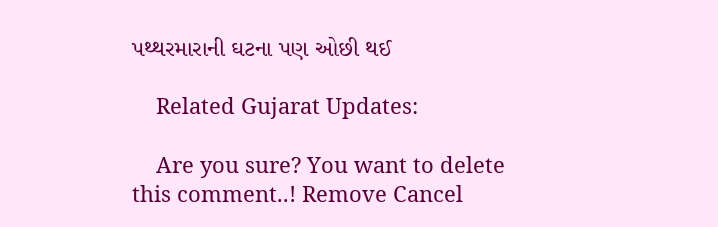પથ્થરમારાની ઘટના પણ ઓછી થઈ

    Related Gujarat Updates:

    Are you sure? You want to delete this comment..! Remove Cancel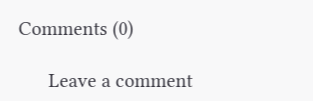Comments (0)

      Leave a comment